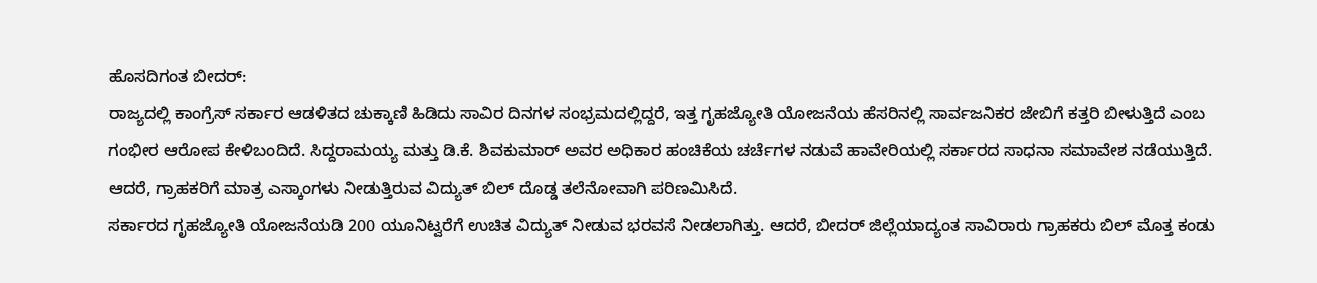ಹೊಸದಿಗಂತ ಬೀದರ್:
ರಾಜ್ಯದಲ್ಲಿ ಕಾಂಗ್ರೆಸ್ ಸರ್ಕಾರ ಆಡಳಿತದ ಚುಕ್ಕಾಣಿ ಹಿಡಿದು ಸಾವಿರ ದಿನಗಳ ಸಂಭ್ರಮದಲ್ಲಿದ್ದರೆ, ಇತ್ತ ಗೃಹಜ್ಯೋತಿ ಯೋಜನೆಯ ಹೆಸರಿನಲ್ಲಿ ಸಾರ್ವಜನಿಕರ ಜೇಬಿಗೆ ಕತ್ತರಿ ಬೀಳುತ್ತಿದೆ ಎಂಬ ಗಂಭೀರ ಆರೋಪ ಕೇಳಿಬಂದಿದೆ. ಸಿದ್ದರಾಮಯ್ಯ ಮತ್ತು ಡಿ.ಕೆ. ಶಿವಕುಮಾರ್ ಅವರ ಅಧಿಕಾರ ಹಂಚಿಕೆಯ ಚರ್ಚೆಗಳ ನಡುವೆ ಹಾವೇರಿಯಲ್ಲಿ ಸರ್ಕಾರದ ಸಾಧನಾ ಸಮಾವೇಶ ನಡೆಯುತ್ತಿದೆ. ಆದರೆ, ಗ್ರಾಹಕರಿಗೆ ಮಾತ್ರ ಎಸ್ಕಾಂಗಳು ನೀಡುತ್ತಿರುವ ವಿದ್ಯುತ್ ಬಿಲ್ ದೊಡ್ಡ ತಲೆನೋವಾಗಿ ಪರಿಣಮಿಸಿದೆ.
ಸರ್ಕಾರದ ಗೃಹಜ್ಯೋತಿ ಯೋಜನೆಯಡಿ 200 ಯೂನಿಟ್ವರೆಗೆ ಉಚಿತ ವಿದ್ಯುತ್ ನೀಡುವ ಭರವಸೆ ನೀಡಲಾಗಿತ್ತು. ಆದರೆ, ಬೀದರ್ ಜಿಲ್ಲೆಯಾದ್ಯಂತ ಸಾವಿರಾರು ಗ್ರಾಹಕರು ಬಿಲ್ ಮೊತ್ತ ಕಂಡು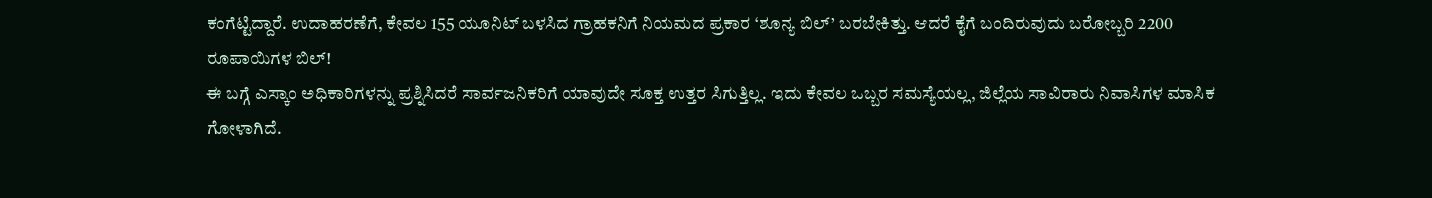ಕಂಗೆಟ್ಟಿದ್ದಾರೆ. ಉದಾಹರಣೆಗೆ, ಕೇವಲ 155 ಯೂನಿಟ್ ಬಳಸಿದ ಗ್ರಾಹಕನಿಗೆ ನಿಯಮದ ಪ್ರಕಾರ ‘ಶೂನ್ಯ ಬಿಲ್’ ಬರಬೇಕಿತ್ತು. ಆದರೆ ಕೈಗೆ ಬಂದಿರುವುದು ಬರೋಬ್ಬರಿ 2200 ರೂಪಾಯಿಗಳ ಬಿಲ್!
ಈ ಬಗ್ಗೆ ಎಸ್ಕಾಂ ಅಧಿಕಾರಿಗಳನ್ನು ಪ್ರಶ್ನಿಸಿದರೆ ಸಾರ್ವಜನಿಕರಿಗೆ ಯಾವುದೇ ಸೂಕ್ತ ಉತ್ತರ ಸಿಗುತ್ತಿಲ್ಲ. ಇದು ಕೇವಲ ಒಬ್ಬರ ಸಮಸ್ಯೆಯಲ್ಲ, ಜಿಲ್ಲೆಯ ಸಾವಿರಾರು ನಿವಾಸಿಗಳ ಮಾಸಿಕ ಗೋಳಾಗಿದೆ.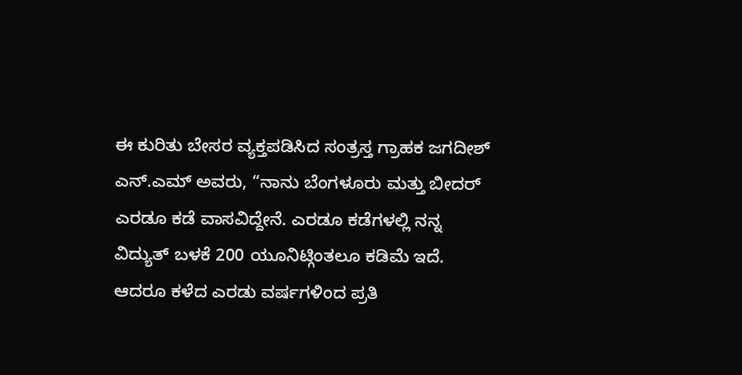ಈ ಕುರಿತು ಬೇಸರ ವ್ಯಕ್ತಪಡಿಸಿದ ಸಂತ್ರಸ್ತ ಗ್ರಾಹಕ ಜಗದೀಶ್ ಎನ್.ಎಮ್ ಅವರು, “ನಾನು ಬೆಂಗಳೂರು ಮತ್ತು ಬೀದರ್ ಎರಡೂ ಕಡೆ ವಾಸವಿದ್ದೇನೆ. ಎರಡೂ ಕಡೆಗಳಲ್ಲಿ ನನ್ನ ವಿದ್ಯುತ್ ಬಳಕೆ 200 ಯೂನಿಟ್ಗಿಂತಲೂ ಕಡಿಮೆ ಇದೆ. ಆದರೂ ಕಳೆದ ಎರಡು ವರ್ಷಗಳಿಂದ ಪ್ರತಿ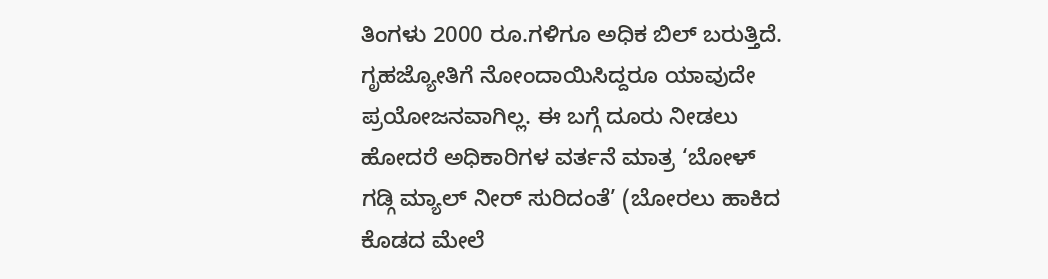ತಿಂಗಳು 2000 ರೂ.ಗಳಿಗೂ ಅಧಿಕ ಬಿಲ್ ಬರುತ್ತಿದೆ. ಗೃಹಜ್ಯೋತಿಗೆ ನೋಂದಾಯಿಸಿದ್ದರೂ ಯಾವುದೇ ಪ್ರಯೋಜನವಾಗಿಲ್ಲ. ಈ ಬಗ್ಗೆ ದೂರು ನೀಡಲು ಹೋದರೆ ಅಧಿಕಾರಿಗಳ ವರ್ತನೆ ಮಾತ್ರ ‘ಬೋಳ್ ಗಡ್ಗಿ ಮ್ಯಾಲ್ ನೀರ್ ಸುರಿದಂತೆ’ (ಬೋರಲು ಹಾಕಿದ ಕೊಡದ ಮೇಲೆ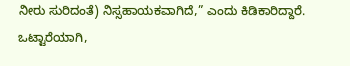ನೀರು ಸುರಿದಂತೆ) ನಿಸ್ಸಹಾಯಕವಾಗಿದೆ,” ಎಂದು ಕಿಡಿಕಾರಿದ್ದಾರೆ.
ಒಟ್ಟಾರೆಯಾಗಿ,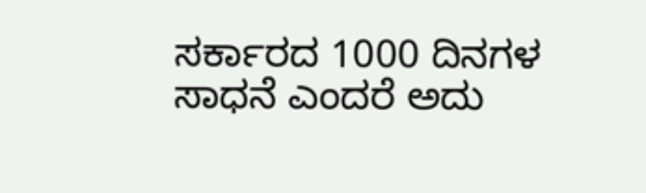ಸರ್ಕಾರದ 1000 ದಿನಗಳ ಸಾಧನೆ ಎಂದರೆ ಅದು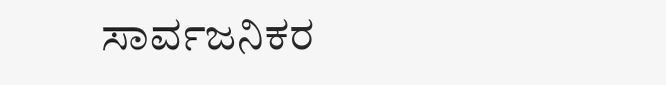ಸಾರ್ವಜನಿಕರ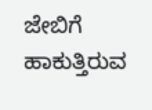ಜೇಬಿಗೆ ಹಾಕುತ್ತಿರುವ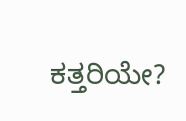ಕತ್ತರಿಯೇ?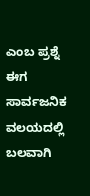ಎಂಬ ಪ್ರಶ್ನೆ ಈಗ ಸಾರ್ವಜನಿಕ ವಲಯದಲ್ಲಿ ಬಲವಾಗಿ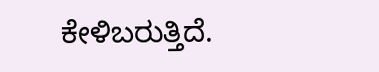ಕೇಳಿಬರುತ್ತಿದೆ.